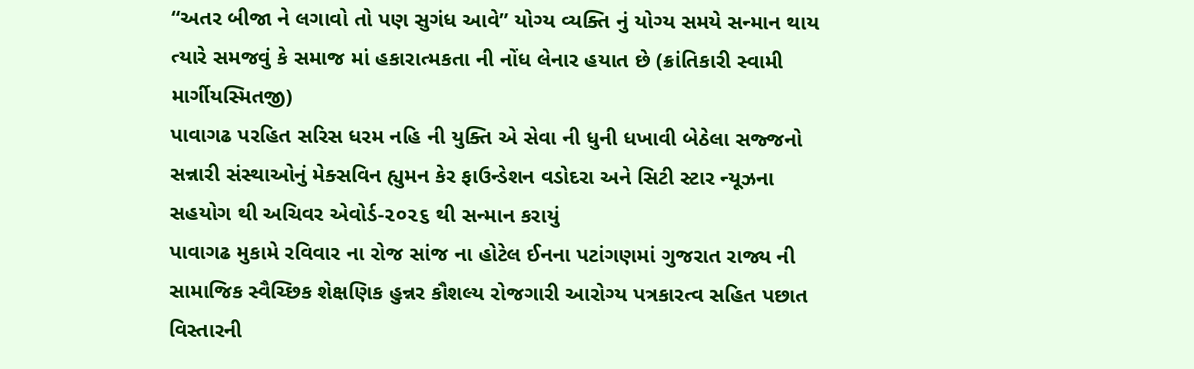“અતર બીજા ને લગાવો તો પણ સુગંધ આવે” યોગ્ય વ્યક્તિ નું યોગ્ય સમયે સન્માન થાય ત્યારે સમજવું કે સમાજ માં હકારાત્મકતા ની નોંધ લેનાર હયાત છે (ક્રાંતિકારી સ્વામી માર્ગીયસ્મિતજી)
પાવાગઢ પરહિત સરિસ ધરમ નહિ ની યુક્તિ એ સેવા ની ધુની ધખાવી બેઠેલા સજ્જનો સન્નારી સંસ્થાઓનું મેક્સવિન હ્યુમન કેર ફાઉન્ડેશન વડોદરા અને સિટી સ્ટાર ન્યૂઝના સહયોગ થી અચિવર એવોર્ડ-૨૦૨૬ થી સન્માન કરાયું
પાવાગઢ મુકામે રવિવાર ના રોજ સાંજ ના હોટેલ ઈનના પટાંગણમાં ગુજરાત રાજ્ય ની સામાજિક સ્વૈચ્છિક શેક્ષણિક હુન્નર કૌશલ્ય રોજગારી આરોગ્ય પત્રકારત્વ સહિત પછાત વિસ્તારની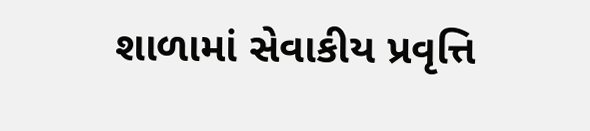શાળામાં સેવાકીય પ્રવૃત્તિ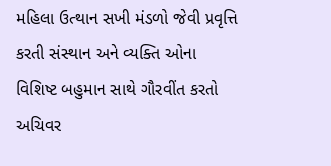મહિલા ઉત્થાન સખી મંડળો જેવી પ્રવૃત્તિ કરતી સંસ્થાન અને વ્યક્તિ ઓના વિશિષ્ટ બહુમાન સાથે ગૌરવીંત કરતો અચિવર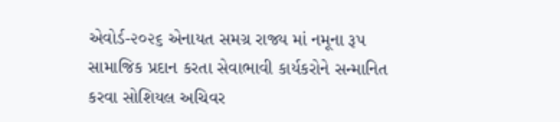એવોર્ડ-૨૦૨૬ એનાયત સમગ્ર રાજ્ય માં નમૂના રૂપ સામાજિક પ્રદાન કરતા સેવાભાવી કાર્યકરોને સન્માનિત કરવા સોશિયલ અચિવર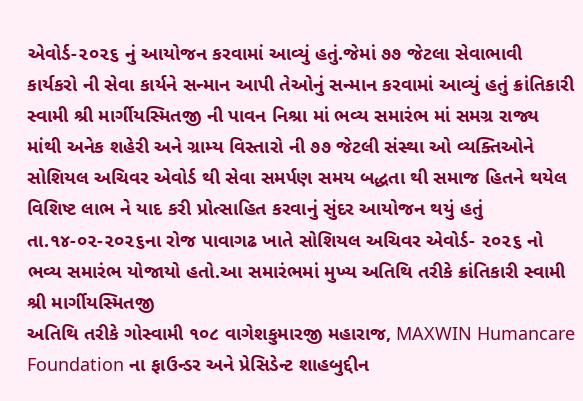એવોર્ડ-૨૦૨૬ નું આયોજન કરવામાં આવ્યું હતું.જેમાં ૭૭ જેટલા સેવાભાવી કાર્યકરો ની સેવા કાર્યને સન્માન આપી તેઓનું સન્માન કરવામાં આવ્યું હતું ક્રાંતિકારી સ્વામી શ્રી માર્ગીયસ્મિતજી ની પાવન નિશ્રા માં ભવ્ય સમારંભ માં સમગ્ર રાજ્ય માંથી અનેક શહેરી અને ગ્રામ્ય વિસ્તારો ની ૭૭ જેટલી સંસ્થા ઓ વ્યક્તિઓને સોશિયલ અચિવર એવોર્ડ થી સેવા સમર્પણ સમય બદ્ધતા થી સમાજ હિતને થયેલ વિશિષ્ટ લાભ ને યાદ કરી પ્રોત્સાહિત કરવાનું સુંદર આયોજન થયું હતું તા.૧૪-૦૨-૨૦૨૬ના રોજ પાવાગઢ ખાતે સોશિયલ અચિવર એવોર્ડ- ૨૦૨૬ નો ભવ્ય સમારંભ યોજાયો હતો.આ સમારંભમાં મુખ્ય અતિથિ તરીકે ક્રાંતિકારી સ્વામી શ્રી માર્ગીયસ્મિતજી
અતિથિ તરીકે ગોસ્વામી ૧૦૮ વાગેશકુમારજી મહારાજ, MAXWIN Humancare Foundation ના ફાઉન્ડર અને પ્રેસિડેન્ટ શાહબુદ્દીન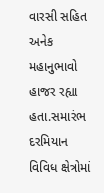વારસી સહિત અનેક મહાનુભાવો હાજર રહ્યા હતા.સમારંભ દરમિયાન વિવિધ ક્ષેત્રોમાં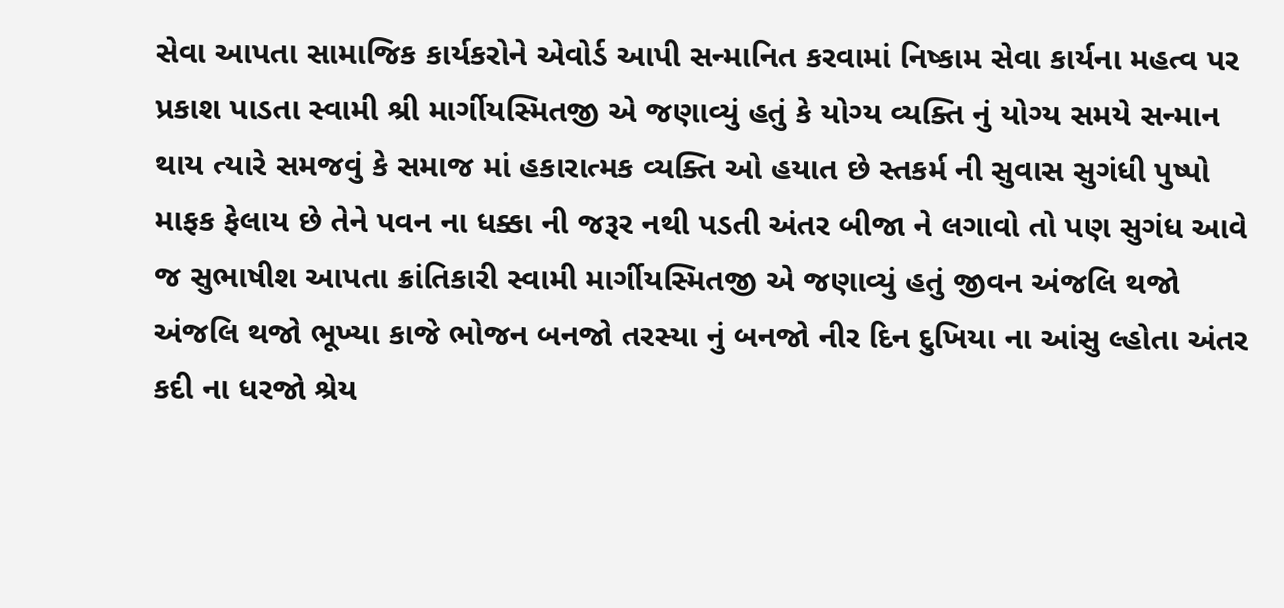સેવા આપતા સામાજિક કાર્યકરોને એવોર્ડ આપી સન્માનિત કરવામાં નિષ્કામ સેવા કાર્યના મહત્વ પર પ્રકાશ પાડતા સ્વામી શ્રી માર્ગીયસ્મિતજી એ જણાવ્યું હતું કે યોગ્ય વ્યક્તિ નું યોગ્ય સમયે સન્માન થાય ત્યારે સમજવું કે સમાજ માં હકારાત્મક વ્યક્તિ ઓ હયાત છે સ્તકર્મ ની સુવાસ સુગંધી પુષ્પો માફક ફેલાય છે તેને પવન ના ધક્કા ની જરૂર નથી પડતી અંતર બીજા ને લગાવો તો પણ સુગંધ આવે જ સુભાષીશ આપતા ક્રાંતિકારી સ્વામી માર્ગીયસ્મિતજી એ જણાવ્યું હતું જીવન અંજલિ થજો અંજલિ થજો ભૂખ્યા કાજે ભોજન બનજો તરસ્યા નું બનજો નીર દિન દુખિયા ના આંસુ લ્હોતા અંતર કદી ના ધરજો શ્રેય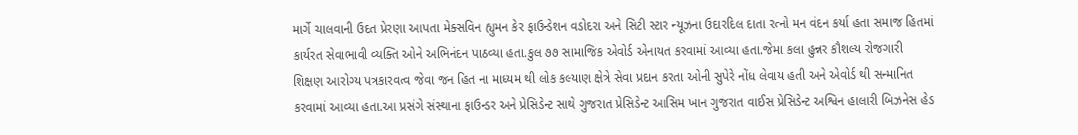માર્ગે ચાલવાની ઉદત પ્રેરણા આપતા મેક્સવિન હ્યુમન કેર ફાઉન્ડેશન વડોદરા અને સિટી સ્ટાર ન્યૂઝના ઉદારદિલ દાતા રત્નો મન વંદન કર્યા હતા સમાજ હિતમાં કાર્યરત સેવાભાવી વ્યક્તિ ઓને અભિનંદન પાઠવ્યા હતા.કુલ ૭૭ સામાજિક એવોર્ડ એનાયત કરવામાં આવ્યા હતા.જેમા કલા હુન્નર કૌશલ્ય રોજગારી શિક્ષણ આરોગ્ય પત્રકારવત્વ જેવા જન હિત ના માધ્યમ થી લોક કલ્યાણ ક્ષેત્રે સેવા પ્રદાન કરતા ઓની સુપેરે નોંધ લેવાય હતી અને એવોર્ડ થી સન્માનિત કરવામાં આવ્યા હતા.આ પ્રસંગે સંસ્થાના ફાઉન્ડર અને પ્રેસિડેન્ટ સાથે ગુજરાત પ્રેસિડેન્ટ આસિમ ખાન ગુજરાત વાઈસ પ્રેસિડેન્ટ અશ્વિન હાલારી બિઝનેસ હેડ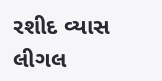રશીદ વ્યાસ લીગલ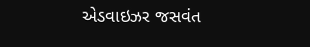એડવાઇઝર જસવંત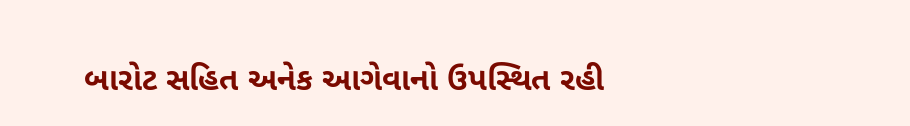બારોટ સહિત અનેક આગેવાનો ઉપસ્થિત રહી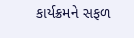કાર્યક્રમને સફળ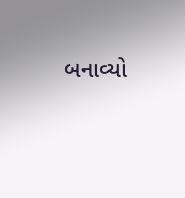બનાવ્યો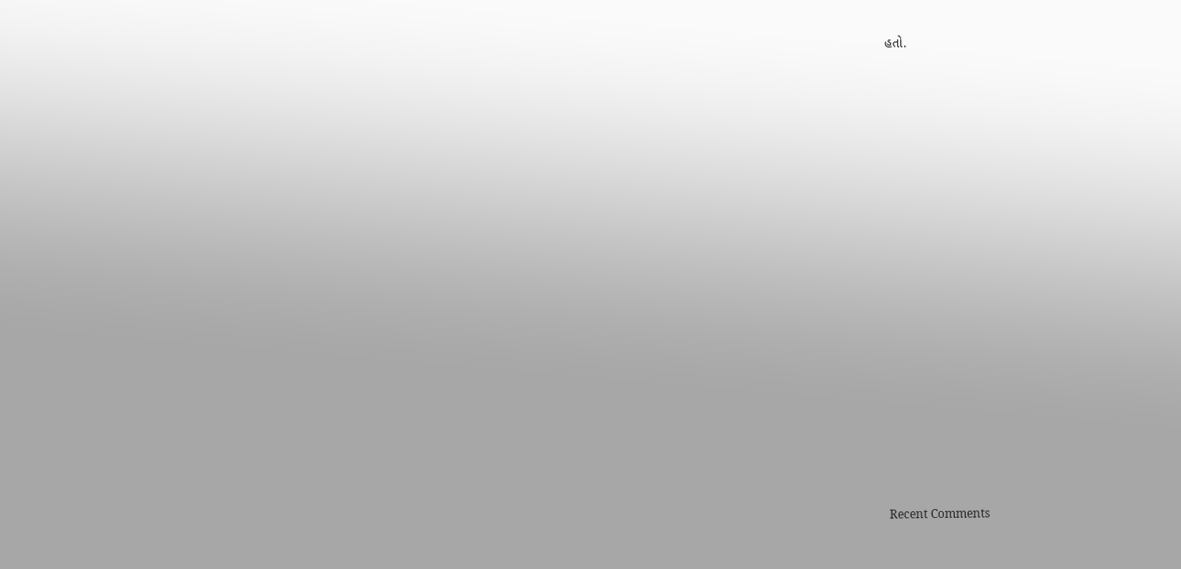હતો.


















Recent Comments